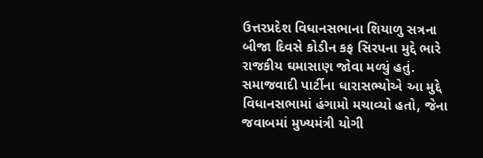ઉત્તરપ્રદેશ વિધાનસભાના શિયાળુ સત્રના બીજા દિવસે કોડીન કફ સિરપના મુદ્દે ભારે રાજકીય ઘમાસાણ જોવા મળ્યું હતું. સમાજવાદી પાર્ટીના ધારાસભ્યોએ આ મુદ્દે વિધાનસભામાં હંગામો મચાવ્યો હતો, જેના જવાબમાં મુખ્યમંત્રી યોગી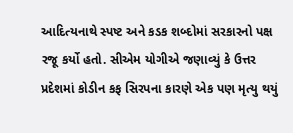આદિત્યનાથે સ્પષ્ટ અને કડક શબ્દોમાં સરકારનો પક્ષ રજૂ કર્યો હતો. સીએમ યોગીએ જણાવ્યું કે ઉત્તર પ્રદેશમાં કોડીન કફ સિરપના કારણે એક પણ મૃત્યુ થયું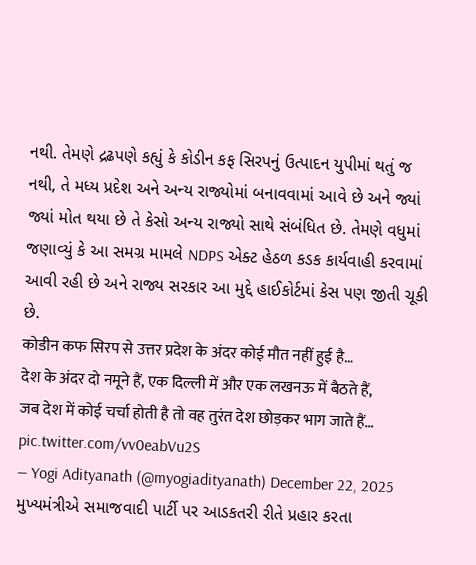નથી. તેમણે દ્રઢપણે કહ્યું કે કોડીન કફ સિરપનું ઉત્પાદન યુપીમાં થતું જ નથી, તે મધ્ય પ્રદેશ અને અન્ય રાજ્યોમાં બનાવવામાં આવે છે અને જ્યાં જ્યાં મોત થયા છે તે કેસો અન્ય રાજ્યો સાથે સંબંધિત છે. તેમણે વધુમાં જણાવ્યું કે આ સમગ્ર મામલે NDPS એક્ટ હેઠળ કડક કાર્યવાહી કરવામાં આવી રહી છે અને રાજ્ય સરકાર આ મુદ્દે હાઈકોર્ટમાં કેસ પણ જીતી ચૂકી છે.
कोडीन कफ सिरप से उत्तर प्रदेश के अंदर कोई मौत नहीं हुई है…
देश के अंदर दो नमूने हैं, एक दिल्ली में और एक लखनऊ में बैठते हैं,
जब देश में कोई चर्चा होती है तो वह तुरंत देश छोड़कर भाग जाते हैं… pic.twitter.com/vv0eabVu2S
— Yogi Adityanath (@myogiadityanath) December 22, 2025
મુખ્યમંત્રીએ સમાજવાદી પાર્ટી પર આડકતરી રીતે પ્રહાર કરતા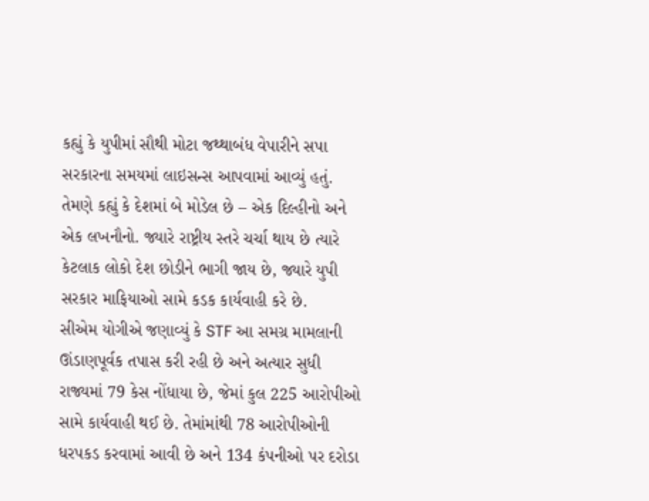કહ્યું કે યુપીમાં સૌથી મોટા જથ્થાબંધ વેપારીને સપા સરકારના સમયમાં લાઇસન્સ આપવામાં આવ્યું હતું. તેમણે કહ્યું કે દેશમાં બે મોડેલ છે – એક દિલ્હીનો અને એક લખનૌનો. જ્યારે રાષ્ટ્રીય સ્તરે ચર્ચા થાય છે ત્યારે કેટલાક લોકો દેશ છોડીને ભાગી જાય છે, જ્યારે યુપી સરકાર માફિયાઓ સામે કડક કાર્યવાહી કરે છે.
સીએમ યોગીએ જણાવ્યું કે STF આ સમગ્ર મામલાની ઊંડાણપૂર્વક તપાસ કરી રહી છે અને અત્યાર સુધી રાજ્યમાં 79 કેસ નોંધાયા છે, જેમાં કુલ 225 આરોપીઓ સામે કાર્યવાહી થઈ છે. તેમાંમાંથી 78 આરોપીઓની ધરપકડ કરવામાં આવી છે અને 134 કંપનીઓ પર દરોડા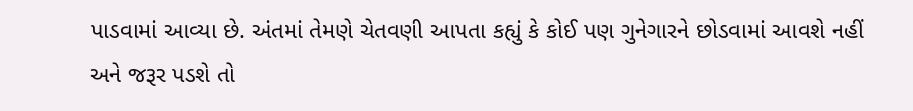પાડવામાં આવ્યા છે. અંતમાં તેમણે ચેતવણી આપતા કહ્યું કે કોઈ પણ ગુનેગારને છોડવામાં આવશે નહીં અને જરૂર પડશે તો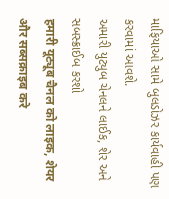માફિયાઓ સામે બુલડોઝર કાર્યવાહી પણ કરવામાં આવશે.
અમારી યુટ્યુબ ચેનલને લાઈક, શેર અને સબસ્ક્રાઈબ કરશો
हमारी यूट्यूब चैनल को लाइक, शेयर और सब्सक्राइब करे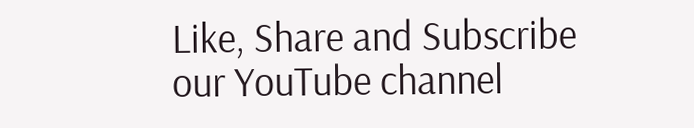Like, Share and Subscribe our YouTube channel